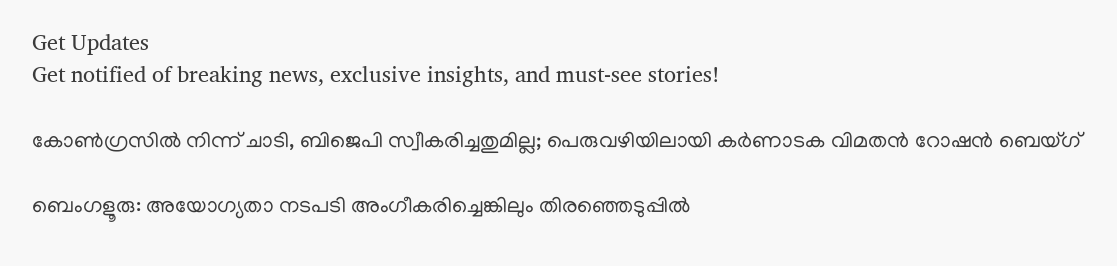Get Updates
Get notified of breaking news, exclusive insights, and must-see stories!

കോണ്‍ഗ്രസില്‍ നിന്ന് ചാടി, ബിജെപി സ്വീകരിച്ചതുമില്ല; പെരുവഴിയിലായി കര്‍ണാടക വിമതന്‍ റോഷന്‍ ബെയ്ഗ്

ബെംഗളൂരു: അയോഗ്യതാ നടപടി അംഗീകരിച്ചെങ്കിലും തിരഞ്ഞെടുപ്പില്‍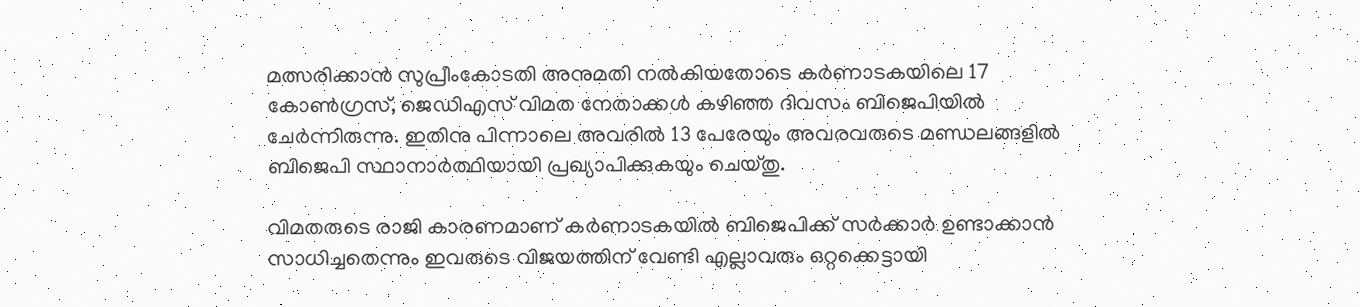മത്സരിക്കാന്‍ സുപ്രീംകോടതി അനുമതി നല്‍കിയതോടെ കര്‍ണാടകയിലെ 17 കോണ്‍ഗ്രസ്, ജെഡിഎസ് വിമത നേതാക്കള്‍ കഴിഞ്ഞ ദിവസം ബിജെപിയില്‍ ചേര്‍ന്നിരുന്നു. ഇതിനു പിന്നാലെ അവരില്‍ 13 പേരേയും അവരവരുടെ മണ്ഡലങ്ങളില്‍ ബിജെപി സ്ഥാനാര്‍ത്ഥിയായി പ്രഖ്യാപിക്കുകയും ചെയ്തു.

വിമതരുടെ രാജി കാരണമാണ് കര്‍ണാടകയില്‍ ബിജെപിക്ക് സര്‍ക്കാര്‍ ഉണ്ടാക്കാന്‍ സാധിച്ചതെന്നും ഇവരുടെ വിജയത്തിന് വേണ്ടി എല്ലാവരും ഒറ്റക്കെട്ടായി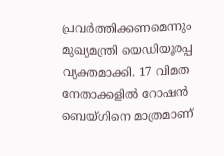പ്രവര്‍ത്തിക്കണമെന്നും മുഖ്യമന്ത്രി യെഡിയൂരപ്പ വ്യക്തമാക്കി. 17 വിമത നേതാക്കളില്‍ റോഷന്‍ ബെയ്ഗിനെ മാത്രമാണ്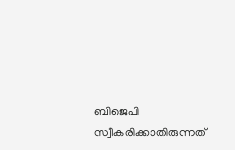ബിജെപി സ്വീകരിക്കാതിരുന്നത്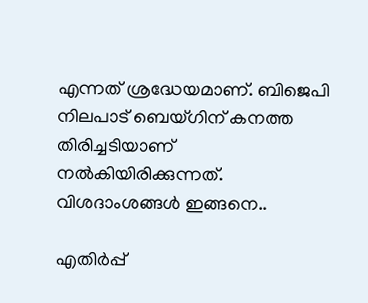എന്നത് ശ്രദ്ധേയമാണ്. ബിജെപി നിലപാട് ബെയ്ഗിന് കനത്ത തിരിച്ചടിയാണ് നല്‍കിയിരിക്കുന്നത്. വിശദാംശങ്ങള്‍ ഇങ്ങനെ..

എതിര്‍പ്പ്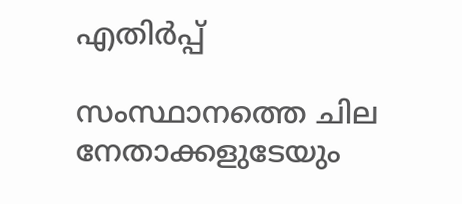എതിര്‍പ്പ്

സംസ്ഥാനത്തെ ചില നേതാക്കളുടേയും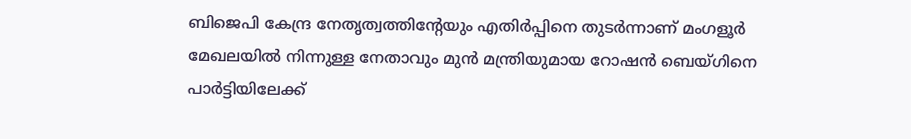ബിജെപി കേന്ദ്ര നേതൃത്വത്തിന്‍റേയും എതിര്‍പ്പിനെ തുടര്‍ന്നാണ് മംഗളൂര്‍ മേഖലയില്‍ നിന്നുള്ള നേതാവും മുന്‍ മന്ത്രിയുമായ റോഷന്‍ ബെയ്ഗിനെ പാര്‍ട്ടിയിലേക്ക്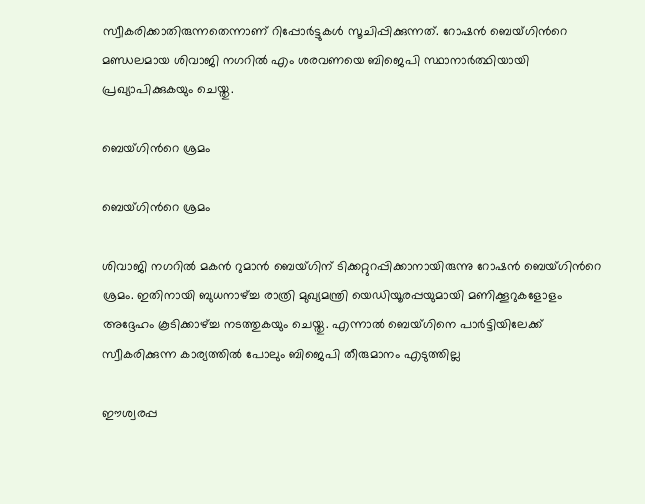സ്വീകരിക്കാതിരുന്നതെന്നാണ് റിപ്പോര്‍ട്ടുകള്‍ സൂചിപ്പിക്കുന്നത്. റോഷന്‍ ബെയ്ഗിന്‍റെ മണ്ഡലമായ ശിവാജി നഗറില്‍ എം ശരവണയെ ബിജെപി സ്ഥാനാര്‍ത്ഥിയായി പ്രഖ്യാപിക്കുകയും ചെയ്തു.

ബെയ്ഗിന്‍റെ ശ്രമം

ബെയ്ഗിന്‍റെ ശ്രമം

ശിവാജി നഗറില്‍ മകന്‍ റുമാന്‍ ബെയ്ഗിന് ടിക്കറ്റുറപ്പിക്കാനായിരുന്നു റോഷന്‍ ബെയ്ഗിന്‍റെ ശ്രമം. ഇതിനായി ബുധനാഴ്ച്ച രാത്രി മുഖ്യമന്ത്രി യെഡിയൂരപ്പയുമായി മണിക്കൂറുകളോളം അദ്ദേഹം കൂടിക്കാഴ്ച്ച നടത്തുകയും ചെയ്തു. എന്നാല്‍ ബെയ്ഗിനെ പാര്‍ട്ടിയിലേക്ക് സ്വീകരിക്കുന്ന കാര്യത്തില്‍ പോലും ബിജെപി തീരുമാനം എടുത്തില്ല

ഈശ്വരപ്പ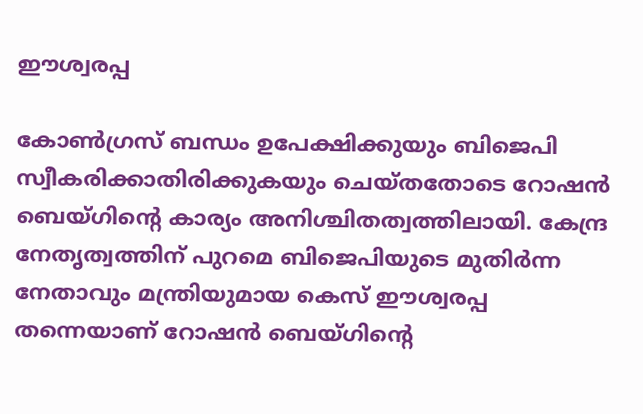ഈശ്വരപ്പ

കോണ്‍ഗ്രസ് ബന്ധം ഉപേക്ഷിക്കുയും ബിജെപി സ്വീകരിക്കാതിരിക്കുകയും ചെയ്തതോടെ റോഷന്‍ ബെയ്ഗിന്‍റെ കാര്യം അനിശ്ചിതത്വത്തിലായി. കേന്ദ്ര നേതൃത്വത്തിന് പുറമെ ബിജെപിയുടെ മുതിര്‍ന്ന നേതാവും മന്ത്രിയുമായ കെസ് ഈശ്വരപ്പ തന്നെയാണ് റോഷന്‍ ബെയ്ഗിന്‍റെ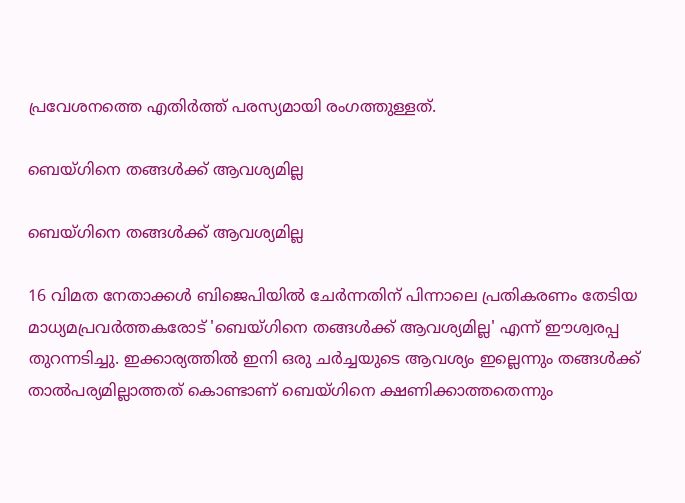പ്രവേശനത്തെ എതിര്‍ത്ത് പരസ്യമായി രംഗത്തുള്ളത്.

ബെയ്ഗിനെ തങ്ങള്‍ക്ക് ആവശ്യമില്ല

ബെയ്ഗിനെ തങ്ങള്‍ക്ക് ആവശ്യമില്ല

16 വിമത നേതാക്കള്‍ ബിജെപിയില്‍ ചേര്‍ന്നതിന് പിന്നാലെ പ്രതികരണം തേടിയ മാധ്യമപ്രവര്‍ത്തകരോട് 'ബെയ്ഗിനെ തങ്ങള്‍ക്ക് ആവശ്യമില്ല' എന്ന് ഈശ്വരപ്പ തുറന്നടിച്ചു. ഇക്കാര്യത്തില്‍ ഇനി ഒരു ചര്‍ച്ചയുടെ ആവശ്യം ഇല്ലെന്നും തങ്ങള്‍ക്ക് താല്‍പര്യമില്ലാത്തത് കൊണ്ടാണ് ബെയ്ഗിനെ ക്ഷണിക്കാത്തതെന്നും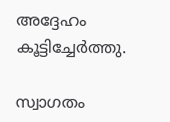അദ്ദേഹം കൂട്ടിച്ചേര്‍ത്തു.

സ്വാഗതം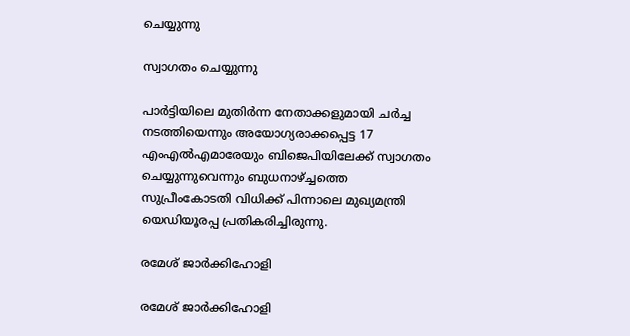ചെയ്യുന്നു

സ്വാഗതം ചെയ്യുന്നു

പാര്‍ട്ടിയിലെ മുതിര്‍ന്ന നേതാക്കളുമായി ചര്‍ച്ച നടത്തിയെന്നും അയോഗ്യരാക്കപ്പെട്ട 17 എംഎല്‍എമാരേയും ബിജെപിയിലേക്ക് സ്വാഗതം ചെയ്യുന്നുവെന്നും ബുധനാഴ്ച്ചത്തെ സുപ്രീംകോടതി വിധിക്ക് പിന്നാലെ മുഖ്യമന്ത്രി യെഡിയൂരപ്പ പ്രതികരിച്ചിരുന്നു.

രമേശ് ജാര്‍ക്കിഹോളി

രമേശ് ജാര്‍ക്കിഹോളി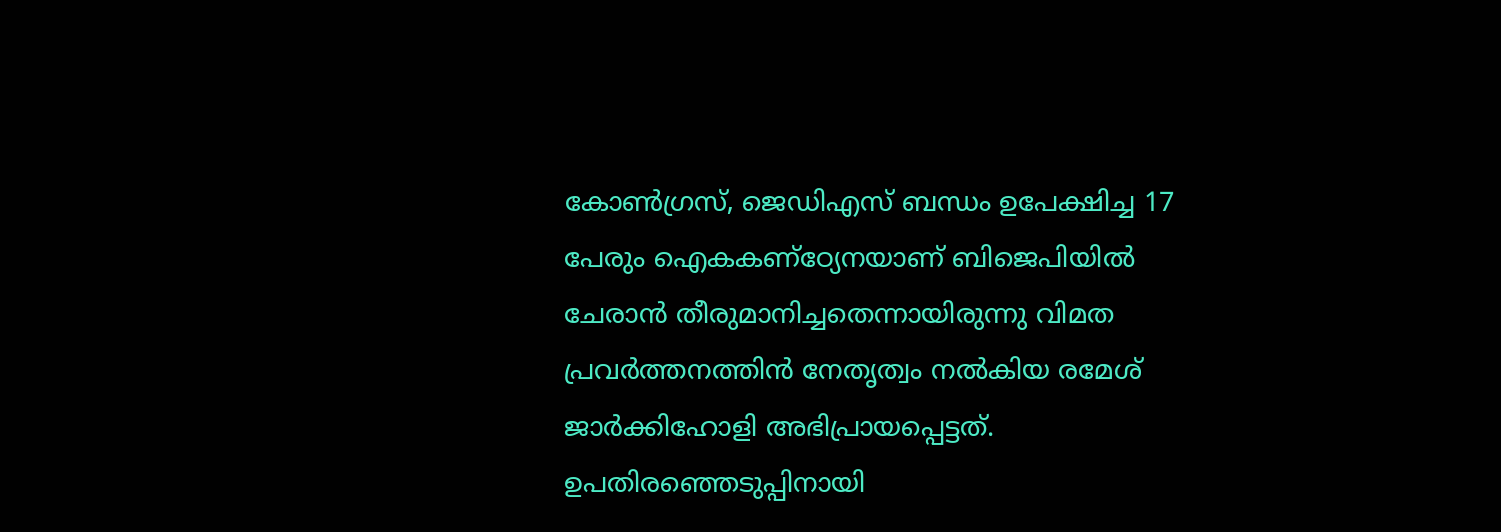കോണ്‍ഗ്രസ്, ജെഡിഎസ് ബന്ധം ഉപേക്ഷിച്ച 17 പേരും ഐകകണ്ഠ്യേനയാണ് ബിജെപിയില്‍ ചേര‍ാന്‍ തീരുമാനിച്ചതെന്നായിരുന്നു വിമത പ്രവര്‍ത്തനത്തിന്‍ നേതൃത്വം നല്‍കിയ രമേശ് ജാര്‍ക്കിഹോളി അഭിപ്രായപ്പെട്ടത്. ഉപതിരഞ്ഞെടുപ്പിനായി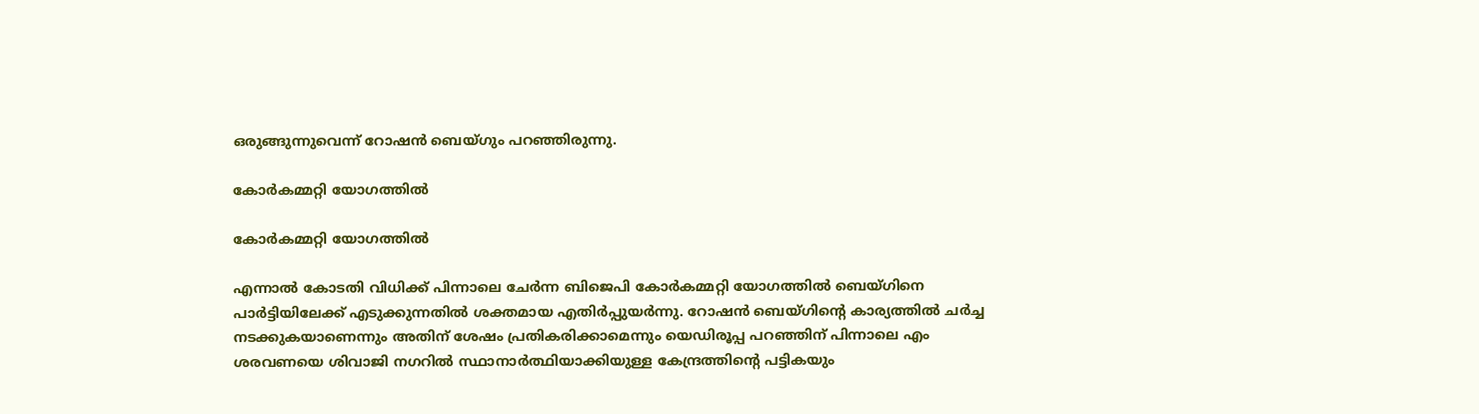ഒരുങ്ങുന്നുവെന്ന് റോഷന്‍ ബെയ്ഗും പറഞ്ഞിരുന്നു.

കോര്‍കമ്മറ്റി യോഗത്തില്‍

കോര്‍കമ്മറ്റി യോഗത്തില്‍

എന്നാല്‍ കോടതി വിധിക്ക് പിന്നാലെ ചേര്‍ന്ന ബിജെപി കോര്‍കമ്മറ്റി യോഗത്തില്‍ ബെയ്ഗിനെ പാര്‍ട്ടിയിലേക്ക് എടുക്കുന്നതില്‍ ശക്തമായ എതിര്‍പ്പുയര്‍ന്നു. റോഷന്‍ ബെയ്ഗിന്‍റെ കാര്യത്തില്‍ ചര്‍ച്ച നടക്കുകയാണെന്നും അതിന് ശേഷം പ്രതികരിക്കാമെന്നും യെഡിരൂപ്പ പറഞ്ഞിന് പിന്നാലെ എം ശരവണയെ ശിവാജി നഗറില്‍ സ്ഥാനാര്‍ത്ഥിയാക്കിയുള്ള കേന്ദ്രത്തിന്‍റെ പട്ടികയും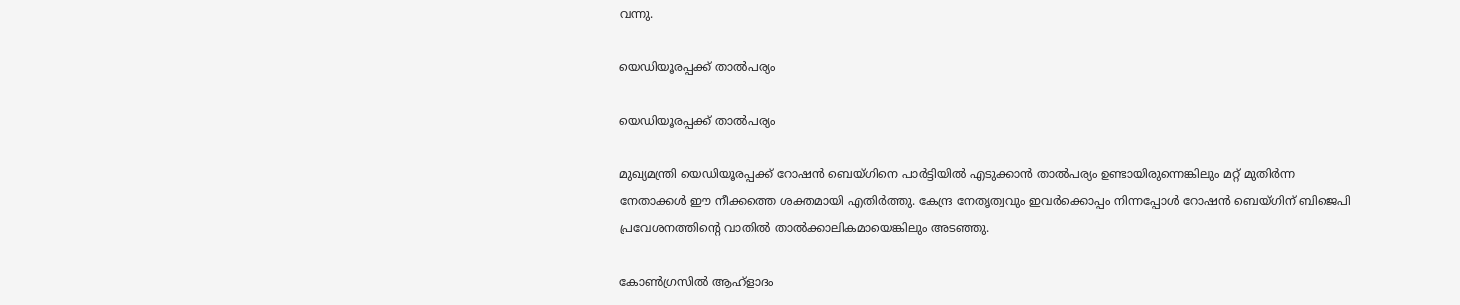വന്നു.

യെഡിയൂരപ്പക്ക് താല്‍പര്യം

യെഡിയൂരപ്പക്ക് താല്‍പര്യം

മുഖ്യമന്ത്രി യെഡിയൂരപ്പക്ക് റോഷന്‍ ബെയ്ഗിനെ പാര്‍ട്ടിയില്‍ എടുക്കാന്‍ താല്‍പര്യം ഉണ്ടായിരുന്നെങ്കിലും മറ്റ് മുതിര്‍ന്ന നേതാക്കള്‍ ഈ നീക്കത്തെ ശക്തമായി എതിര്‍ത്തു. കേന്ദ്ര നേതൃത്വവും ഇവര്‍ക്കൊപ്പം നിന്നപ്പോള്‍ റോഷന്‍ ബെയ്ഗിന് ബിജെപി പ്രവേശനത്തിന്‍റെ വാതില്‍ താല്‍ക്കാലികമായെങ്കിലും അടഞ്ഞു.

കോണ്‍ഗ്രസില്‍ ആഹ്ളാദം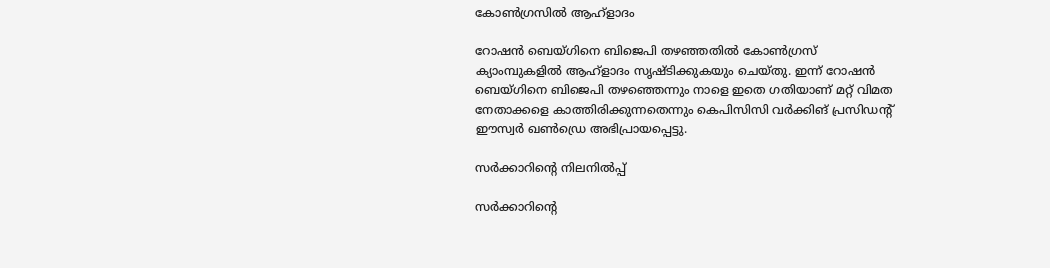കോണ്‍ഗ്രസില്‍ ആഹ്ളാദം

റോഷന്‍ ബെയ്ഗിനെ ബിജെപി തഴഞ്ഞതില്‍ കോണ്‍ഗ്രസ് ക്യാംമ്പുകളില്‍ ആഹ്ളാദം സൃഷ്ടിക്കുകയും ചെയ്തു. ഇന്ന് റോഷന്‍ ബെയ്ഗിനെ ബിജെപി തഴഞ്ഞെന്നും നാളെ ഇതെ ഗതിയാണ് മറ്റ് വിമത നേതാക്കളെ കാത്തിരിക്കുന്നതെന്നും കെപിസിസി വര്‍ക്കിങ് പ്രസിഡന്‍റ് ഈസ്വര്‍ ഖണ്‍ഡ്രെ അഭിപ്രായപ്പെട്ടു.

സര്‍ക്കാറിന്‍റെ നിലനില്‍പ്പ്

സര്‍ക്കാറിന്‍റെ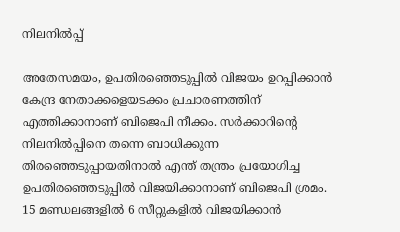നിലനില്‍പ്പ്

അതേസമയം, ഉപതിരഞ്ഞെടുപ്പില്‍ വിജയം ഉറപ്പിക്കാന്‍ കേന്ദ്ര നേതാക്കളെയടക്കം പ്രചാരണത്തിന് എത്തിക്കാനാണ് ബിജെപി നീക്കം. സര്‍ക്കാറിന്‍റെ നിലനില്‍പ്പിനെ തന്നെ ബാധിക്കുന്ന തിരഞ്ഞെടുപ്പായതിനാല്‍ എന്ത് തന്ത്രം പ്രയോഗിച്ച ഉപതിരഞ്ഞെടുപ്പില്‍ വിജയിക്കാനാണ് ബിജെപി ശ്രമം. 15 മണ്ഡലങ്ങളില്‍ 6 സീറ്റുകളില്‍ വിജയിക്കാന്‍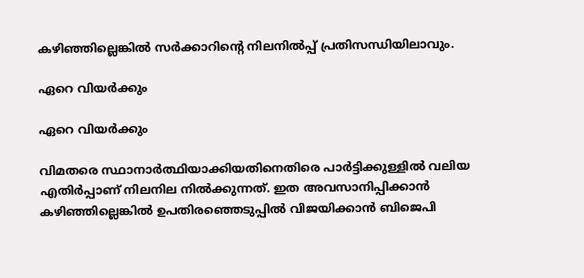കഴിഞ്ഞില്ലെങ്കില്‍ സര്‍ക്കാറിന്‍റെ നിലനില്‍പ്പ് പ്രതിസന്ധിയിലാവും.

ഏറെ വിയര്‍ക്കും

ഏറെ വിയര്‍ക്കും

വിമതരെ സ്ഥാനാര്‍ത്ഥിയാക്കിയതിനെതിരെ പാര്‍ട്ടിക്കുള്ളില്‍ വലിയ എതിര്‍പ്പാണ് നിലനില നില്‍ക്കുന്നത്. ഇത അവസാനിപ്പിക്കാന്‍ കഴിഞ്ഞില്ലെങ്കില്‍ ഉപതിരഞ്ഞെടുപ്പില്‍ വിജയിക്കാന്‍ ബിജെപി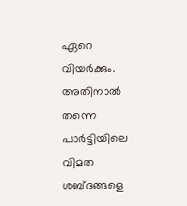ഏറെ വിയര്‍ക്കും. അതിനാല്‍ തന്നെ പാര്‍ട്ടിയിലെ വിമത ശബ്ദങ്ങളെ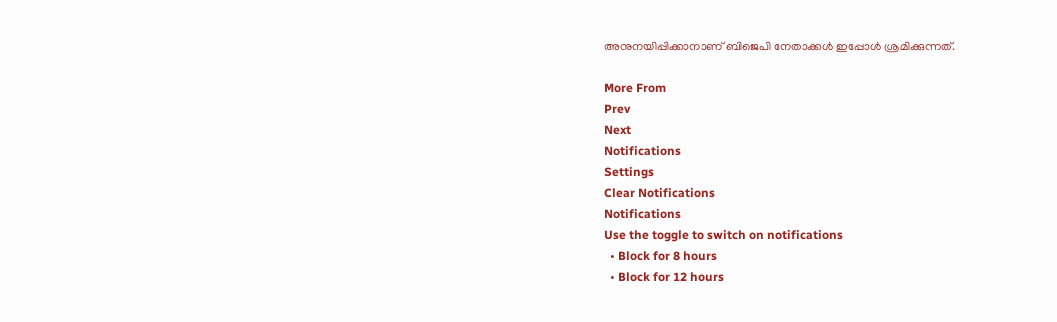അനുനയിപ്പിക്കാനാണ് ബിജെപി നേതാക്കള്‍ ഇപ്പോള്‍ ശ്രമിക്കുന്നത്.

More From
Prev
Next
Notifications
Settings
Clear Notifications
Notifications
Use the toggle to switch on notifications
  • Block for 8 hours
  • Block for 12 hours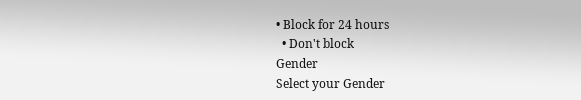• Block for 24 hours
  • Don't block
Gender
Select your Gender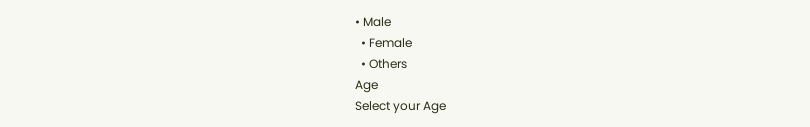• Male
  • Female
  • Others
Age
Select your Age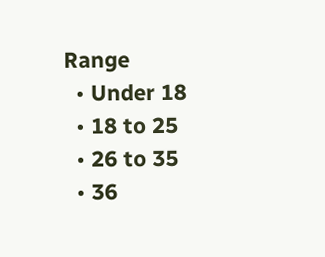Range
  • Under 18
  • 18 to 25
  • 26 to 35
  • 36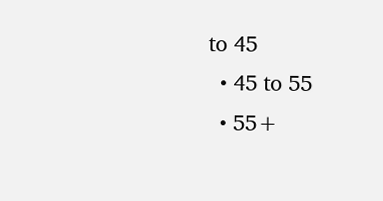to 45
  • 45 to 55
  • 55+